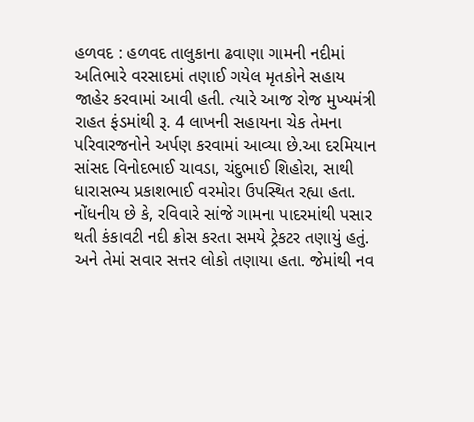હળવદ : હળવદ તાલુકાના ઢવાણા ગામની નદીમાં અતિભારે વરસાદમાં તણાઈ ગયેલ મૃતકોને સહાય જાહેર કરવામાં આવી હતી. ત્યારે આજ રોજ મુખ્યમંત્રી રાહત ફંડમાંથી રૂ. 4 લાખની સહાયના ચેક તેમના પરિવારજનોને અર્પણ કરવામાં આવ્યા છે.આ દરમિયાન સાંસદ વિનોદભાઈ ચાવડા, ચંદુભાઈ શિહોરા, સાથી ધારાસભ્ય પ્રકાશભાઈ વરમોરા ઉપસ્થિત રહ્યા હતા. નોંધનીય છે કે, રવિવારે સાંજે ગામના પાદરમાંથી પસાર થતી કંકાવટી નદી ક્રોસ કરતા સમયે ટ્રેકટર તણાયું હતું. અને તેમાં સવાર સત્તર લોકો તણાયા હતા. જેમાંથી નવ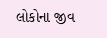લોકોના જીવ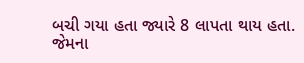બચી ગયા હતા જ્યારે 8 લાપતા થાય હતા. જેમના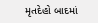મૃતદેહો બાદમાં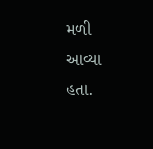મળી આવ્યા હતા.